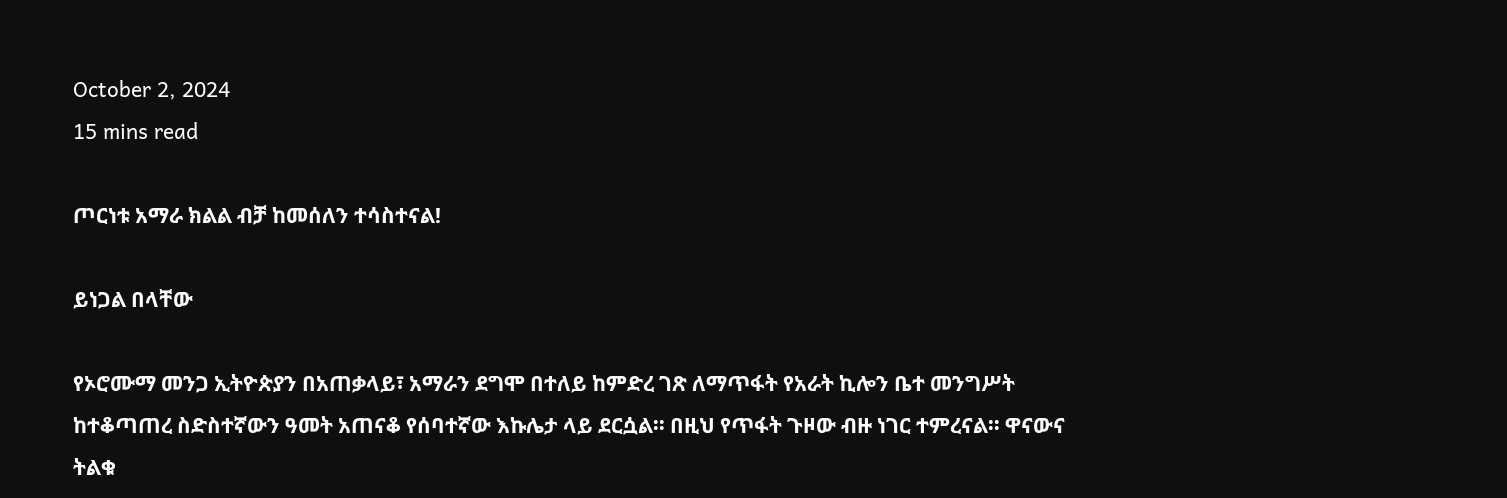October 2, 2024
15 mins read

ጦርነቱ አማራ ክልል ብቻ ከመሰለን ተሳስተናል!

ይነጋል በላቸው

የኦሮሙማ መንጋ ኢትዮጵያን በአጠቃላይ፣ አማራን ደግሞ በተለይ ከምድረ ገጽ ለማጥፋት የአራት ኪሎን ቤተ መንግሥት ከተቆጣጠረ ስድስተኛውን ዓመት አጠናቆ የሰባተኛው እኩሌታ ላይ ደርሷል፡፡ በዚህ የጥፋት ጉዞው ብዙ ነገር ተምረናል፡፡ ዋናውና ትልቁ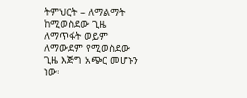ትምህርት – ለማልማት ከሚወስደው ጊዜ ለማጥፋት ወይም ለማውደም የሚወስደው ጊዜ እጅግ አጭር መሆኑን ነው፡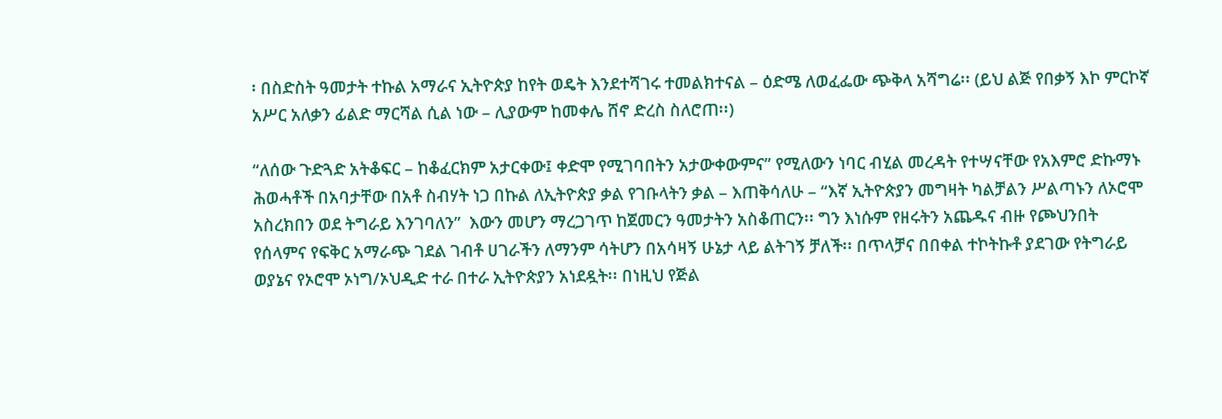፡ በስድስት ዓመታት ተኩል አማራና ኢትዮጵያ ከየት ወዴት እንደተሻገሩ ተመልክተናል – ዕድሜ ለወፈፌው ጭቅላ አሻግሬ፡፡ (ይህ ልጅ የበቃኝ እኮ ምርኮኛ አሥር አለቃን ፊልድ ማርሻል ሲል ነው – ሊያውም ከመቀሌ ሸኖ ድረስ ስለሮጠ፡፡)

“ለሰው ጉድጓድ አትቆፍር – ከቆፈርክም አታርቀው፤ ቀድሞ የሚገባበትን አታውቀውምና” የሚለውን ነባር ብሂል መረዳት የተሣናቸው የአእምሮ ድኩማኑ ሕወሓቶች በአባታቸው በአቶ ስብሃት ነጋ በኩል ለኢትዮጵያ ቃል የገቡላትን ቃል – እጠቅሳለሁ – “እኛ ኢትዮጵያን መግዛት ካልቻልን ሥልጣኑን ለኦሮሞ አስረክበን ወደ ትግራይ እንገባለን”  እውን መሆን ማረጋገጥ ከጀመርን ዓመታትን አስቆጠርን፡፡ ግን እነሱም የዘሩትን አጨዱና ብዙ የጮህንበት የሰላምና የፍቅር አማራጭ ገደል ገብቶ ሀገራችን ለማንም ሳትሆን በአሳዛኝ ሁኔታ ላይ ልትገኝ ቻለች፡፡ በጥላቻና በበቀል ተኮትኩቶ ያደገው የትግራይ ወያኔና የኦሮሞ ኦነግ/ኦህዲድ ተራ በተራ ኢትዮጵያን አነደዷት፡፡ በነዚህ የጅል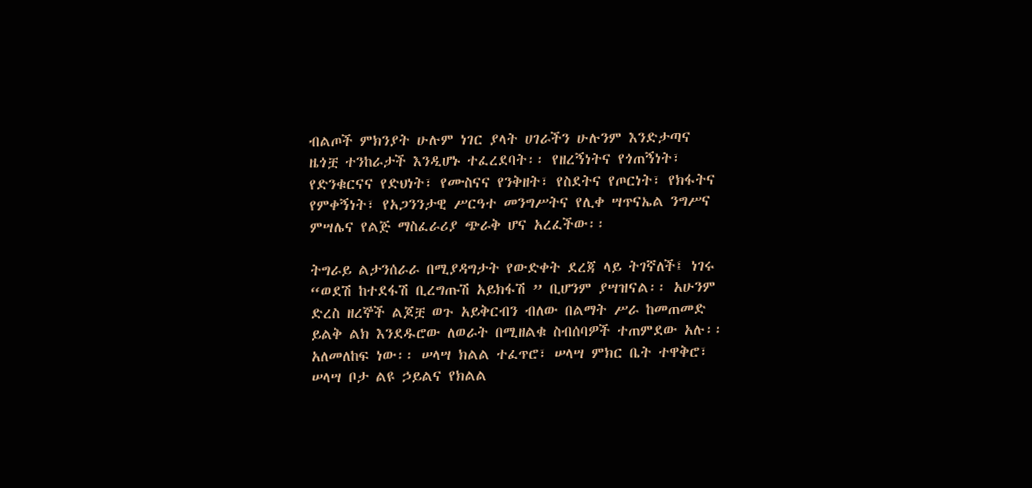ብልጦች ምክንያት ሁሉም ነገር ያላት ሀገራችን ሁሉንም እንድታጣና ዜጎቿ ተንከራታች እንዲሆኑ ተፈረደባት፡፡ የዘረኝነትና የጎጠኝነት፣ የድንቁርናና የድህነት፣ የሙስናና የንቅዘት፣ የስደትና የጦርነት፣ የክፋትና የምቀኝነት፣ የአጋንንታዊ ሥርዓተ መንግሥትና የሊቀ ሣጥናኤል ንግሥና ምሣሌና የልጅ ማስፈራሪያ ጭራቅ ሆና አረፈችው፡፡

ትግራይ ልታንሰራራ በሚያዳግታት የውድቀት ደረጃ ላይ ትገኛለች፤ ነገሩ “ወደሽ ከተደፋሽ ቢረግጡሽ አይክፋሽ ” ቢሆንም ያሣዝናል፡፡ አሁንም ድረስ ዘረኞች ልጆቿ ወጉ አይቅርብን ብለው በልማት ሥራ ከመጠመድ ይልቅ ልክ እንደዱሮው ለወራት በሚዘልቁ ስብሰባዎች ተጠምደው አሉ፡፡ አለመለከፍ ነው፡፡ ሠላሣ ክልል ተፈጥሮ፣ ሠላሣ ምክር ቤት ተዋቅሮ፣ ሠላሣ ቦታ ልዩ ኃይልና የክልል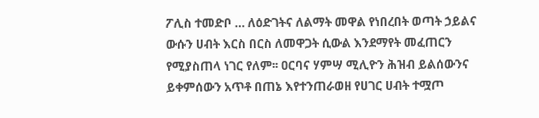ፖሊስ ተመድቦ … ለዕድገትና ለልማት መዋል የነበረበት ወጣት ኃይልና ውሱን ሀብት እርስ በርስ ለመዋጋት ሲውል እንደማየት መፈጠርን የሚያስጠላ ነገር የለም፡፡ ዐርባና ሃምሣ ሚሊዮን ሕዝብ ይልሰውንና ይቀምሰውን አጥቶ በጠኔ እየተንጠራወዘ የሀገር ሀብት ተሟጦ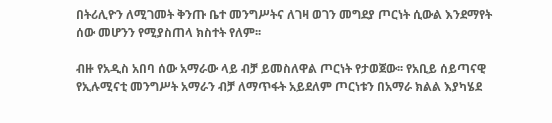በትሪሊዮን ለሚገመት ቅንጡ ቤተ መንግሥትና ለገዛ ወገን መግደያ ጦርነት ሲውል እንደማየት ሰው መሆንን የሚያስጠላ ክስተት የለም፡፡

ብዙ የአዲስ አበባ ሰው አማራው ላይ ብቻ ይመስለዋል ጦርነት የታወጀው፡፡ የአቢይ ሰይጣናዊ የኢሉሚናቲ መንግሥት አማራን ብቻ ለማጥፋት አይደለም ጦርነቱን በአማራ ክልል እያካሄደ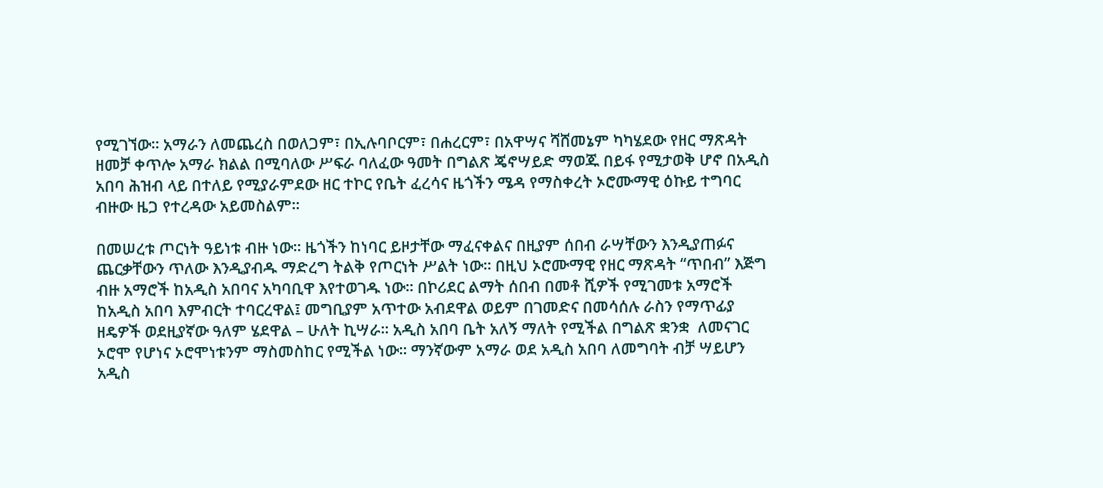የሚገኘው፡፡ አማራን ለመጨረስ በወለጋም፣ በኢሉባቦርም፣ በሐረርም፣ በአዋሣና ሻሸመኔም ካካሄደው የዘር ማጽዳት ዘመቻ ቀጥሎ አማራ ክልል በሚባለው ሥፍራ ባለፈው ዓመት በግልጽ ጄኖሣይድ ማወጁ በይፋ የሚታወቅ ሆኖ በአዲስ አበባ ሕዝብ ላይ በተለይ የሚያራምደው ዘር ተኮር የቤት ፈረሳና ዜጎችን ሜዳ የማስቀረት ኦሮሙማዊ ዕኩይ ተግባር ብዙው ዜጋ የተረዳው አይመስልም፡፡

በመሠረቱ ጦርነት ዓይነቱ ብዙ ነው፡፡ ዜጎችን ከነባር ይዞታቸው ማፈናቀልና በዚያም ሰበብ ራሣቸውን እንዲያጠፉና ጨርቃቸውን ጥለው እንዲያብዱ ማድረግ ትልቅ የጦርነት ሥልት ነው፡፡ በዚህ ኦሮሙማዊ የዘር ማጽዳት “ጥበብ” እጅግ ብዙ አማሮች ከአዲስ አበባና አካባቢዋ እየተወገዱ ነው፡፡ በኮሪደር ልማት ሰበብ በመቶ ሺዎች የሚገመቱ አማሮች ከአዲስ አበባ እምብርት ተባርረዋል፤ መግቢያም አጥተው አብደዋል ወይም በገመድና በመሳሰሉ ራስን የማጥፊያ ዘዴዎች ወደዚያኛው ዓለም ሄደዋል – ሁለት ኪሣራ፡፡ አዲስ አበባ ቤት አለኝ ማለት የሚችል በግልጽ ቋንቋ  ለመናገር ኦሮሞ የሆነና ኦሮሞነቱንም ማስመስከር የሚችል ነው፡፡ ማንኛውም አማራ ወደ አዲስ አበባ ለመግባት ብቻ ሣይሆን አዲስ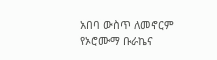አበባ ውስጥ ለመኖርም የኦሮሙማ ቡራኬና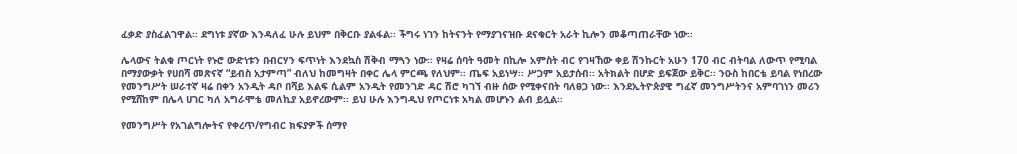ፈቃድ ያስፈልገዋል፡፡ ደግነቱ ያኛው እንዳለፈ ሁሉ ይህም በቅርቡ ያልፋል፡፡ ችግሩ ነገን ከትናንት የማያገናዝቡ ደናቁርት አራት ኪሎን መቆጣጠራቸው ነው፡፡

ሌላውና ትልቁ ጦርነት የኑሮ ውድነቱን በብርሃን ፍጥነት እንደኳስ ሽቅብ ማጓን ነው፡፡ የዛሬ ሰባት ዓመት በኪሎ አምስት ብር የገዛኸው ቀይ ሽንኩርት አሁን 170 ብር ብትባል ለውጥ የሚባል በማያውቃት የሀበሻ መጽናኛ “ይብስ አታምጣ” ብለህ ከመግዛት በቀር ሌላ ምርጫ የለህም፡፡ ጤፍ አይነሣ፡፡ ሥጋም አይታሰብ፡፡ አትክልት በሆድ ይፍጀው ይቅር፡፡ ንዑስ ከበርቴ ይባል የነበረው የመንግሥት ሠራተኛ ዛሬ በቀን አንዲት ዳቦ በሻይ እልፍ ሲልም አንዲት የመንገድ ዳር ሽሮ ካገኘ ብዙ ሰው የሚቀናበት ባለፀጋ ነው፡፡ እንደኢትዮጵያዊ ግፈኛ መንግሥትንና አምባገነን መሪን የሚሸከም በሌላ ሀገር ካለ አግራሞቴ መለኪያ አይኖረውም፡፡ ይህ ሁሉ እንግዲህ የጦርነቱ አካል መሆኑን ልብ ይሏል፡፡

የመንግሥት የአገልግሎትና የቀረጥ/የግብር ክፍያዎች ሰማየ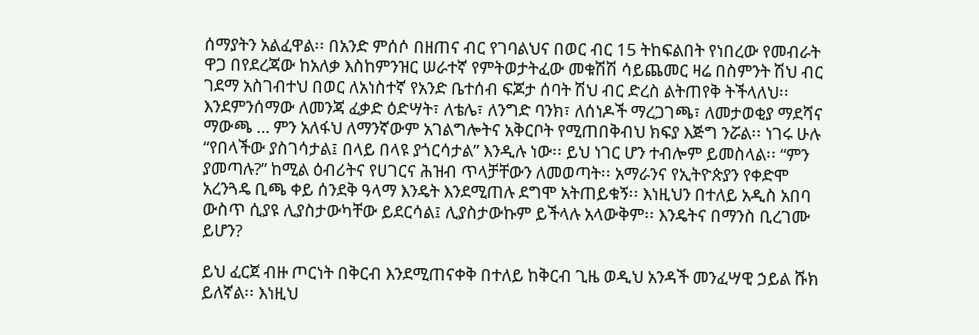ሰማያትን አልፈዋል፡፡ በአንድ ምሰሶ በዘጠና ብር የገባልህና በወር ብር 15 ትከፍልበት የነበረው የመብራት ዋጋ በየደረጃው ከአለቃ እስከምንዝር ሠራተኛ የምትወታትፈው መቁሽሽ ሳይጨመር ዛሬ በስምንት ሽህ ብር ገደማ አስገብተህ በወር ለአነስተኛ የአንድ ቤተሰብ ፍጆታ ሰባት ሽህ ብር ድረስ ልትጠየቅ ትችላለህ፡፡ እንደምንሰማው ለመንጃ ፈቃድ ዕድሣት፣ ለቴሌ፣ ለንግድ ባንክ፣ ለሰነዶች ማረጋገጫ፣ ለመታወቂያ ማደሻና ማውጫ … ምን አለፋህ ለማንኛውም አገልግሎትና አቅርቦት የሚጠበቅብህ ክፍያ እጅግ ንሯል፡፡ ነገሩ ሁሉ “የበላችው ያስገሳታል፤ በላይ በላዩ ያጎርሳታል” እንዲሉ ነው፡፡ ይህ ነገር ሆን ተብሎም ይመስላል፡፡ “ምን ያመጣሉ?” ከሚል ዕብሪትና የሀገርና ሕዝብ ጥላቻቸውን ለመወጣት፡፡ አማራንና የኢትዮጵያን የቀድሞ አረንጓዴ ቢጫ ቀይ ሰንደቅ ዓላማ እንዴት እንደሚጠሉ ደግሞ አትጠይቁኝ፡፡ እነዚህን በተለይ አዲስ አበባ ውስጥ ሲያዩ ሊያስታውካቸው ይደርሳል፤ ሊያስታውኩም ይችላሉ አላውቅም፡፡ እንዴትና በማንስ ቢረገሙ ይሆን?

ይህ ፈርጀ ብዙ ጦርነት በቅርብ እንደሚጠናቀቅ በተለይ ከቅርብ ጊዜ ወዲህ አንዳች መንፈሣዊ ኃይል ሹክ ይለኛል፡፡ እነዚህ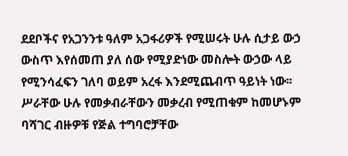ደደቦችና የአጋንንቱ ዓለም አጋፋሪዎች የሚሠሩት ሁሉ ሲታይ ውኃ ውስጥ እየሰመጠ ያለ ሰው የሚያድነው መስሎት ውኃው ላይ የሚንሳፈፍን ገለባ ወይም አረፋ እንደሚጨብጥ ዓይነት ነው፡፡ ሥራቸው ሁሉ የመቃብራቸውን መቃረብ የሚጠቁም ከመሆኑም ባሻገር ብዙዎቹ የጅል ተግባሮቻቸው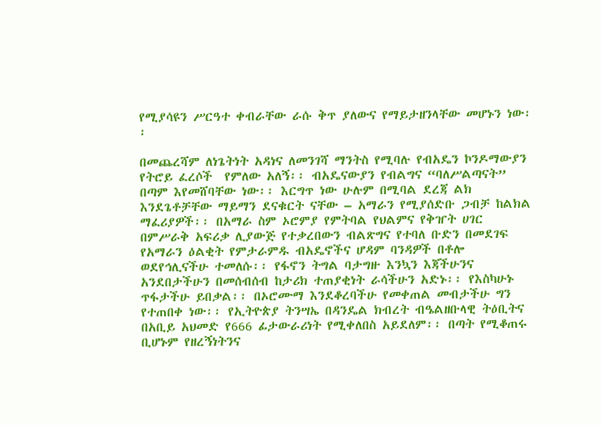የሚያሳዩን ሥርዓተ ቀብራቸው ራሱ ቅጥ ያለውና የማይታዘንላቸው መሆኑን ነው፡፡

በመጨረሻም ለነጌትነት አዳነና ለመንገሻ ማንትስ የሚባሉ የብአዴን ኮንዶማውያን የትሮይ ፈረሶች  የምለው አለኝ፡፡ ብአዴናውያን የብልግና “ባለሥልጣናት” በጣም እየመሸባቸው ነው፡፡ እርግጥ ነው ሁሉም በሚባል ደረጃ ልክ እንደጌቶቻቸው ማይማን ደናቁርት ናቸው – አማራን የሚያሰድቡ ጋብቻ ከልክል ማፈሪያዎች፡፡ በአማራ ስም ኦሮምያ የምትባል የህልምና የቅዠት ሀገር በምሥራቅ አፍሪቃ ሊያውጅ የተቃረበውን ብልጽግና የተባለ ቡድን በመደገፍ የአማራን ዕልቂት የምታራምዱ ብአዴኖችና ሆዳም ባንዳዎች በቶሎ ወደየኅሊናችሁ ተመለሱ፡፡ የፋኖን ትግል ባታግዙ እንኳን እጃችሁንና አንደበታችሁን በመሰብሰብ ከታሪክ ተጠያቂነት ራሳችሁን አድኑ፡፡ የእስካሁኑ ጥፋታችሁ ይበቃል፡፡ በኦሮሙማ እንደቆረባችሁ የመቀጠል መብታችሁ ግን የተጠበቀ ነው፡፡ የኢትዮጵያ ትንሣኤ በዳንዴል ክብረት ብዔልዘቡላዊ ትዕቢትና በአቢይ አህመድ የ666 ፊታውራሪነት የሚቀለበስ አይደለም፡፡ በጣት የሚቆጠሩ ቢሆኑም የዘረኝነትንና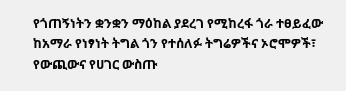የጎጠኝነትን ቋንቋን ማዕከል ያደረገ የሚከረፋ ጎራ ተፀይፈው ከአማራ የነፃነት ትግል ጎን የተሰለፉ ትግሬዎችና ኦሮሞዎች፣ የውጪውና የሀገር ውስጡ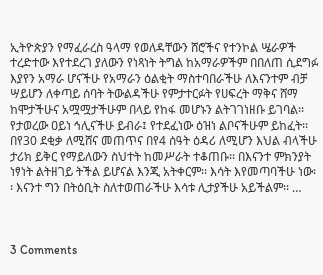ኢትዮጵያን የማፈራረስ ዓላማ የወለዳቸውን ሸሮችና የተንኮል ሤራዎች ተረድተው እየተደረገ ያለውን የነጻነት ትግል ከአማራዎችም በበለጠ ሲደግፉ እያየን አማራ ሆናችሁ የአማራን ዕልቂት ማስተባበራችሁ ለእናንተም ብቻ ሣይሆን ለቀጣይ ሰባት ትውልዳችሁ የምታተርፉት የሀፍረት ማቅና ሸማ ከሞታችሁና አሟሟታችሁም በላይ የከፋ መሆኑን ልትገገነዘቡ ይገባል፡፡ የታወረው ዐይነ ኅሊናችሁ ይብራ፤ የተደፈነው ዕዝነ ልቦናችሁም ይከፈት፡፡ በየ30 ደቂቃ ለሚሸና መጠጥና በየ4 ሰዓት ዕዳሪ ለሚሆን እህል ብላችሁ ታሪክ ይቅር የማይለውን ስህተት ከመሥራት ተቆጠቡ፡፡ በእናንተ ምክንያት ነፃነት ልትዘገይ ትችል ይሆናል እንጂ አትቀርም፡፡ እሳት እየመጣባችሁ ነው፡፡ እናንተ ግን በትዕቢት ስለተወጠራችሁ እሳቱ ሊታያችሁ አይችልም፡፡ …



3 Comments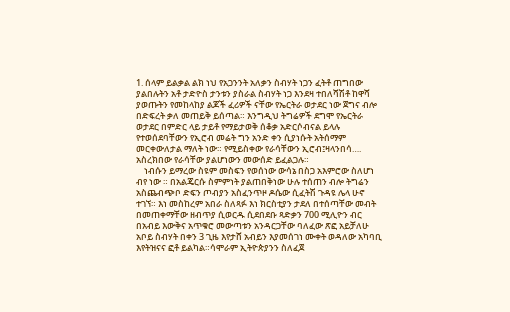1. ሰላም ይልቃል ልክ ነህ የአጋንንት አለቃን ስብሃት ነጋን ፈትቶ ጠግበው ያልበሉትን አቶ ታድዮስ ታንቱን ያስራል ስብሃት ነጋ እንደዛ ተበለሻሽቶ ከዋሻ ያወጡትን የመከላከያ ልጆች ፈሪዎች ናቸው የኤርትራ ወታደር ነው ጀግና ብሎ በድፍረት ቃለ መጠይቅ ይሰጣል። እንግዲህ ትግሬዎች ደግሞ የኤርትራ ወታደር በምድር ላይ ታይቶ የማይታወቅ ሰቆቃ አድርሶብናል ይላሉ የተወሰደባቸውን የኢሮብ መሬት ግን አንድ ቀን ሲያነሱት አትሰማም መርቀውለታል ማለት ነው። የሚይስቀው የራሳቸውን ኢሮብ፤ዛላንበሳ…. አስረክበው የራሳቸው ያልሆነውን መውሰድ ይፈልጋሉ።
    ነብሱን ይማረው ስዩም መስፍን የወሰነው ውሳኔ በስጋ አእምሮው ስለሆነ ብየ ነው ። በአልጄርሱ ስምምነት ያልጠበቅነው ሁሉ ተሰጠን ብሎ ትግሬን አስጨብጭቦ ድፍን ጦብያን አስፈንጥዞ ዶሴው ሲፈትሽ ጉዳዩ ሌላ ሁኖ ተገኘ። እነ መስከረም አበራ ስለጻፉ እነ ክርስቲያን ታደለ በተሰጣቸው መብት በመጠቀማቸው ዘብጥያ ሲወርዱ ሲደበደቡ ጻድቃን 700 ሚሊዮን ብር በአብይ እውቅና አጥቁሮ መውጣቱን አንዳርጋቸው ባለፈው ጽፎ አይቻለሁ አቦይ ስብሃት በቀን 3 ጊዜ እየታሸ አብይን እያመሰገነ ሙቀት ወዳለው አካባቢ እየትዝናና ፎቶ ይልካል።ሳሞራም ኢትዮጵያንን ስለፈጀ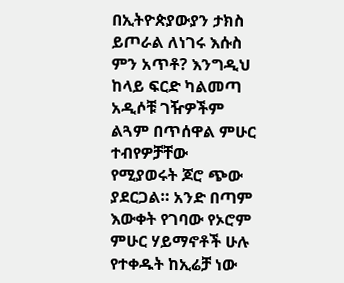በኢትዮጵያውያን ታክስ ይጦራል ለነገሩ እሱስ ምን አጥቶ? እንግዲህ ከላይ ፍርድ ካልመጣ አዲሶቹ ገዥዎችም ልጓም በጥሰዋል ምሁር ተብየዎቻቸው የሚያወሩት ጆሮ ጭው ያደርጋል። አንድ በጣም እውቀት የገባው የኦሮም ምሁር ሃይማኖቶች ሁሉ የተቀዱት ከኢሬቻ ነው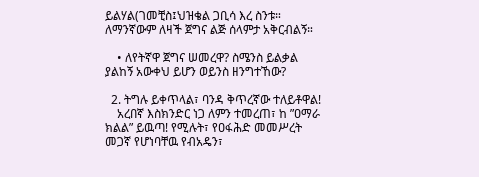ይልሃል(ገመቺስ፤ህዝቄል ጋቢሳ እረ ስንቱ። ለማንኛውም ለዛች ጀግና ልጅ ሰላምታ አቅርብልኝ።

    • ለየትኛዋ ጀግና ሠመረዋ? ስሜንስ ይልቃል ያልከኝ አውቀህ ይሆን ወይንስ ዘንግተኸው?

  2. ትግሉ ይቀጥላል፣ ባንዳ ቅጥረኛው ተለይቶዋል!
    አረበኛ እስክንድር ነጋ ለምን ተመረጠ፣ ከ ”ዐማራ ክልል” ይዉጣ! የሚሉት፣ የዐፋሕድ መመሥረት መጋኛ የሆነባቸዉ የብአዴን፣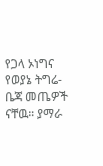የጋላ ኦነግና የወያኔ ትግሬ-ቤጃ መጤዎች ናቸዉ። ያማራ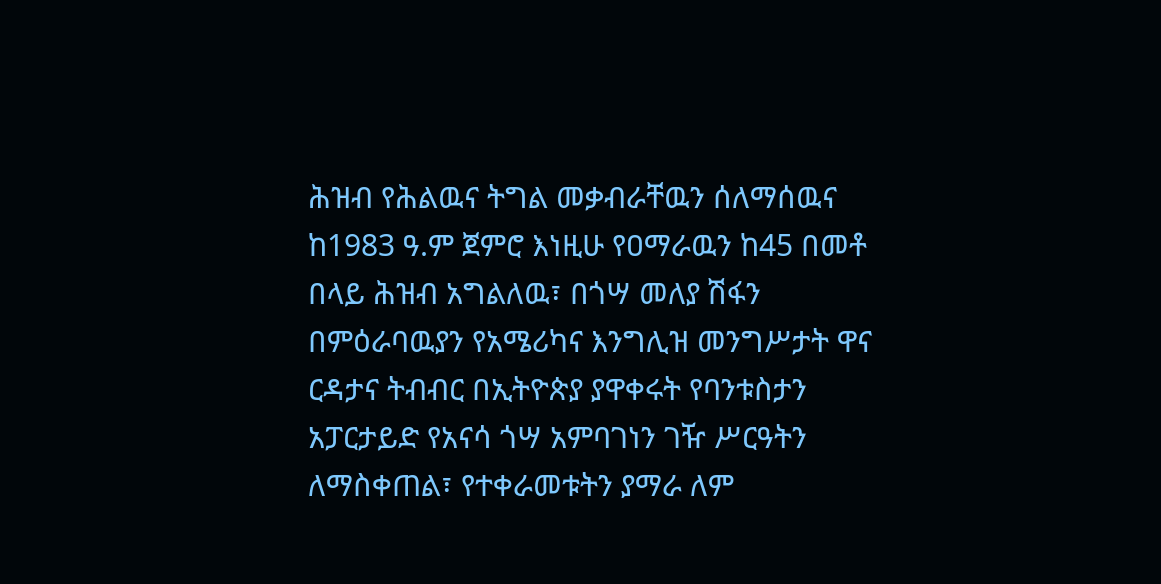ሕዝብ የሕልዉና ትግል መቃብራቸዉን ሰለማሰዉና ከ1983 ዓ.ም ጀምሮ እነዚሁ የዐማራዉን ከ45 በመቶ በላይ ሕዝብ አግልለዉ፣ በጎሣ መለያ ሽፋን በምዕራባዉያን የአሜሪካና እንግሊዝ መንግሥታት ዋና ርዳታና ትብብር በኢትዮጵያ ያዋቀሩት የባንቱስታን አፓርታይድ የአናሳ ጎሣ አምባገነን ገዥ ሥርዓትን ለማስቀጠል፣ የተቀራመቱትን ያማራ ለም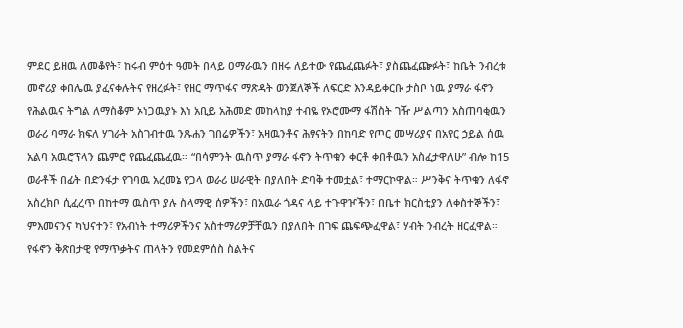ምደር ይዘዉ ለመቆየት፣ ከሩብ ምዕተ ዓመት በላይ ዐማራዉን በዘሩ ለይተው የጨፈጨፉት፣ ያስጨፈጬፉት፣ ከቤት ንብረቱ መኖሪያ ቀበሌዉ ያፈናቀሉትና የዘረፉት፣ የዘር ማጥፋና ማጽዳት ወንጀለኞች ለፍርድ እንዳይቀርቡ ታስቦ ነዉ ያማራ ፋኖን የሕልዉና ትግል ለማስቆም ኦነጋዉያኑ እነ አቢይ አሕመድ መከላከያ ተብዬ የኦሮሙማ ፋሽስት ገዥ ሥልጣን አስጠባቂዉን ወራሪ ባማራ ክፍለ ሃገራት አስገብተዉ ንጹሐን ገበሬዎችን፣ አዛዉንቶና ሕፃናትን በከባድ የጦር መሣሪያና በአየር ኃይል ሰዉ አልባ አዉሮፕላን ጨምሮ የጨፈጨፈዉ። “በሳምንት ዉስጥ ያማራ ፋኖን ትጥቁን ቀርቶ ቀበቶዉን አስፈታዋለሁ” ብሎ ከ15 ወራቶች በፊት በድንፋታ የገባዉ አረመኔ የጋላ ወራሪ ሠራዊት በያለበት ድባቅ ተመቷል፣ ተማርኮዋል። ሥንቅና ትጥቁን ለፋኖ አስረክቦ ሲፈረጥ በከተማ ዉስጥ ያሉ ስላማዊ ሰዎችን፣ በአዉራ ጎዳና ላይ ተጉዋዦችን፣ በቤተ ክርስቲያን ለቀስተኞችን፣ ምእመናንና ካህናተን፣ የአብነት ተማሪዎችንና አስተማሪዎቻቸዉን በያለበት በገፍ ጨፍጭፈዋል፣ ሃብት ንብረት ዘርፈዋል። የፋኖን ቅጽበታዊ የማጥቃትና ጠላትን የመደምሰስ ስልትና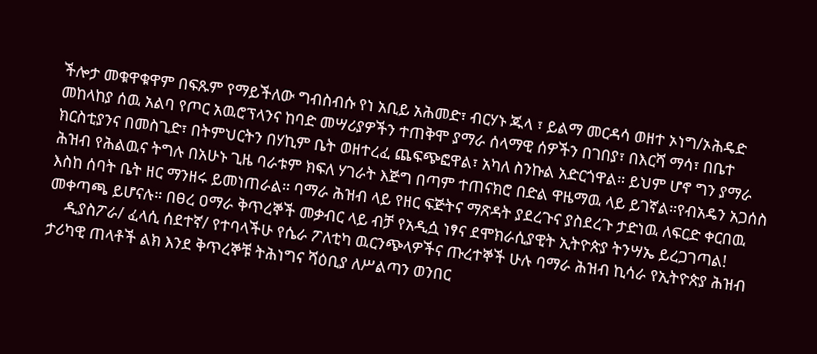ችሎታ መቁዋቁዋም በፍጹም የማይችለው ግብስብሱ የነ አቢይ አሕመድ፣ ብርሃኑ ጁላ ፣ ይልማ መርዳሳ ወዘተ ኦነግ/ኦሕዴድ መከላከያ ሰዉ አልባ የጦር አዉሮፕላንና ከባድ መሣሪያዎችን ተጠቅሞ ያማራ ሰላማዊ ሰዎችን በገበያ፣ በእርሻ ማሳ፣ በቤተ ክርስቲያንና በመስጊድ፣ በትምህርትን በሃኪም ቤት ወዘተረፈ ጨፍጭፎዋል፣ አካለ ስንኩል አድርጎዋል። ይህም ሆኖ ግን ያማራ ሕዝብ የሕልዉና ትግሉ በአሁኑ ጊዜ ባራቱም ክፍለ ሃገራት እጅግ በጣም ተጠናክሮ በድል ዋዜማዉ ላይ ይገኛል።የብአዴን አጋሰስ እስከ ሰባት ቤት ዘር ማንዘሩ ይመነጠራል። ባማራ ሕዝብ ላይ የዘር ፍጅትና ማጽዳት ያደረጉና ያስደረጉ ታድነዉ ለፍርድ ቀርበዉ መቀጣጫ ይሆናሉ። በፀረ ዐማራ ቅጥረኞች መቃብር ላይ ብቻ የአዲሷ ነፃና ደሞክራሲያዊት ኢትዮጵያ ትንሣኤ ይረጋገጣል!
    ዲያስፖራ/ ፈላሲ ሰደተኛ/ የተባላችሁ የሴራ ፖለቲካ ዉርንጭላዎችና ጡረተኞች ሁሉ ባማራ ሕዝብ ኪሳራ የኢትዮጵያ ሕዝብ ታሪካዊ ጠላቶች ልክ እንደ ቅጥረኞቹ ትሕነግና ሻዕቢያ ለሥልጣን ወንበር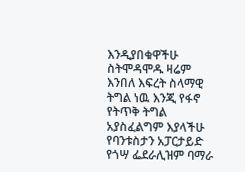እንዲያበቁዋችሁ ስትሞዳሞዱ ዛሬም እንበለ እፍረት ስላማዊ ትግል ነዉ እንጂ የፋኖ የትጥቅ ትግል አያስፈልግም እያላችሁ የባንቱስታን አፓርታይድ የጎሣ ፌደራሊዝም ባማራ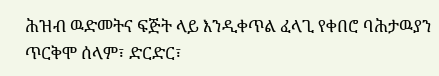ሕዝብ ዉድመትና ፍጅት ላይ እንዲቀጥል ፈላጊ የቀበሮ ባሕታዉያን ጥርቅሞ ሰላም፣ ድርድር፣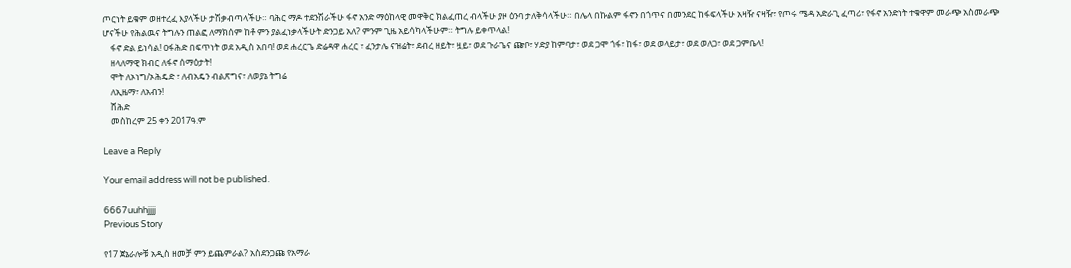ጦርነት ይቁም ወዘተረፈ እያላችሁ ታሽቃብጣላችሁ። ባሕር ማዶ ተደንሽራችሁ ፋኖ አንድ ማዕከላዊ መዋቅር ክልፈጠረ ብላችሁ ያዞ ዕንባ ታለቅሳላችሁ። በሌላ በኩልም ፋኖን በጎጥና በመንደር ከፋፍላችሁ አዛዥ ናዛዥ፣ የጦሩ ሜዳ አድራጊ ፈጣሪ፣ የፋኖ አንድነት ተቁዋም መራጭ አስመራጭ ሆናችሁ የሕልዉና ትግሉን ጠልፎ ለማክሰም ከቶ ምን ያልፈነቃላችሁት ድንጋይ አለ? ምንም ጊዜ አይሳካላችሁም። ትግሉ ይቀጥላል!
    ፋኖ ድል ይነሳል! ዐፋሕድ በፍጥነት ወደ አዲስ አበባ! ወደ ሐረርጌ ድሬዳዋ ሐረር ፣ ፈንታሌ ናዝሬት፣ ደብረ ዘይት፣ ዟይ፣ ወደ ጉራጌና ጬቦ፣ ሃድያ ከምባታ፣ ወደ ጋሞ ጎፋ፣ ከፋ፣ ወደ ወላይታ፣ ወደ ወለጋ፣ ወደ ጋምቤላ!
    ዘላለማዊ ክብር ለፋኖ ሰማዕታት!
    ሞት ለኦነግ/ኦሕዴድ ፣ ለብአዴን ብልጽግና፣ ለወያኔ ትግሬ
    ለኢዜማ፣ ለአብን!
    ሸሕድ
    መስከረም 25 ቀን 2017ዓ.ም

Leave a Reply

Your email address will not be published.

6667uuhhjjjj
Previous Story

የ17 ጀኔራሎቹ አዲስ ዘመቻ ምን ይጨምራል? አስደንጋጩ የአማራ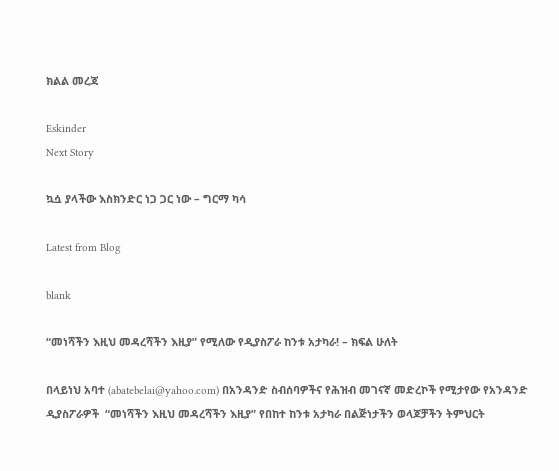ክልል መረጃ

Eskinder
Next Story

ኳሷ ያላችው እስክንድር ነጋ ጋር ነው – ግርማ ካሳ

Latest from Blog

blank

“መነሻችን እዚህ መዳረሻችን እዚያ” የሚለው የዲያስፖራ ከንቱ አታካራ! – ክፍል ሁለት

በላይነህ አባተ (abatebelai@yahoo.com) በአንዳንድ ስብሰባዎችና የሕዝብ መገናኛ መድረኮች የሚታየው የአንዳንድ ዲያስፖራዎች  “መነሻችን እዚህ መዳረሻችን እዚያ” የበከተ ከንቱ አታካራ በልጅነታችን ወላጆቻችን ትምህርት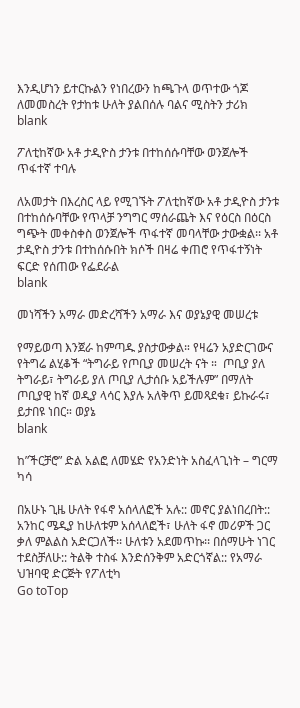እንዲሆነን ይተርኩልን የነበረውን ከጫጉላ ወጥተው ጎጆ ለመመስረት የታከቱ ሁለት ያልበሰሉ ባልና ሚስትን ታሪክ
blank

ፖለቲከኛው አቶ ታዲዮስ ታንቱ በተከሰሱባቸው ወንጀሎች ጥፋተኛ ተባሉ

ለአመታት በእረስር ላይ የሚገኙት ፖለቲከኛው አቶ ታዲዮስ ታንቱ በተከሰሱባቸው የጥላቻ ንግግር ማሰራጨት እና የዕርስ በዕርስ ግጭት መቀስቀስ ወንጀሎች ጥፋተኛ መባላቸው ታውቋል፡፡ አቶ ታዲዮስ ታንቱ በተከሰሱበት ክሶች በዛሬ ቀጠሮ የጥፋተኝነት ፍርድ የሰጠው የፌደራል
blank

መነሻችን አማራ መድረሻችን አማራ እና ወያኔያዊ መሠረቱ

የማይወጣ እንጀራ ከምጣዱ ያስታውቃል። የዛሬን አያድርገውና የትግሬ ልሂቆች “ትግራይ የጦቢያ መሠረት ናት ።  ጦቢያ ያለ ትግራይ፣ ትግራይ ያለ ጦቢያ ሊታሰቡ አይችሉም” በማለት ጦቢያዊ ከኛ ወዲያ ላሳር እያሉ አለቅጥ ይመጻደቁ፣ ይኩራሩ፣ ይታበዩ ነበር። ወያኔ
blank

ከ”ችርቻሮ” ድል አልፎ ለመሄድ የአንድነት አስፈላጊነት – ግርማ ካሳ

በአሁኑ ጊዜ ሁለት የፋኖ አሰላለፎች አሉ:: መኖር ያልነበረበት:: አንከር ሜዲያ ከሁለቱም አሰላለፎች፣ ሁለት ፋኖ መሪዎች ጋር ቃለ ምልልስ አድርጋለች፡፡ ሁለቱን አደመጥኩ፡፡ በሰማሁት ነገር ተደስቻለሁ:: ትልቅ ተስፋ እንድሰንቅም አድርጎኛል:: የአማራ ህዝባዊ ድርጅት የፖለቲካ
Go toTop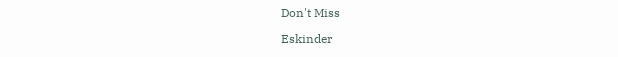Don't Miss

Eskinder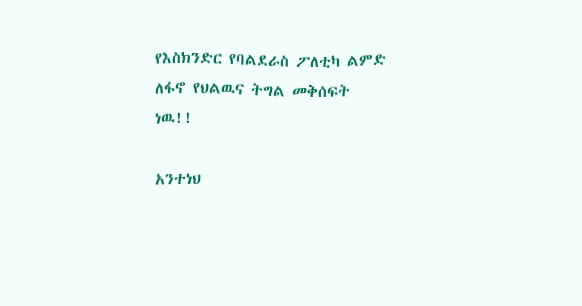የእስክንድር የባልደራስ ፖለቲካ ልምድ ለፋኖ የህልዉና ትግል መቅሰፍት ነዉ!!

አንተነህ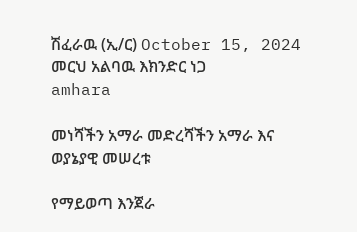ሽፈራዉ (ኢ/ር) October 15, 2024 መርህ አልባዉ እክንድር ነጋ
amhara

መነሻችን አማራ መድረሻችን አማራ እና ወያኔያዊ መሠረቱ

የማይወጣ እንጀራ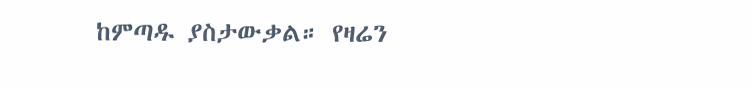ከምጣዱ ያስታውቃል። የዛሬን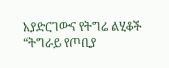አያድርገውና የትግሬ ልሂቆች “ትግራይ የጦቢያ